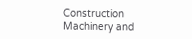Construction Machinery and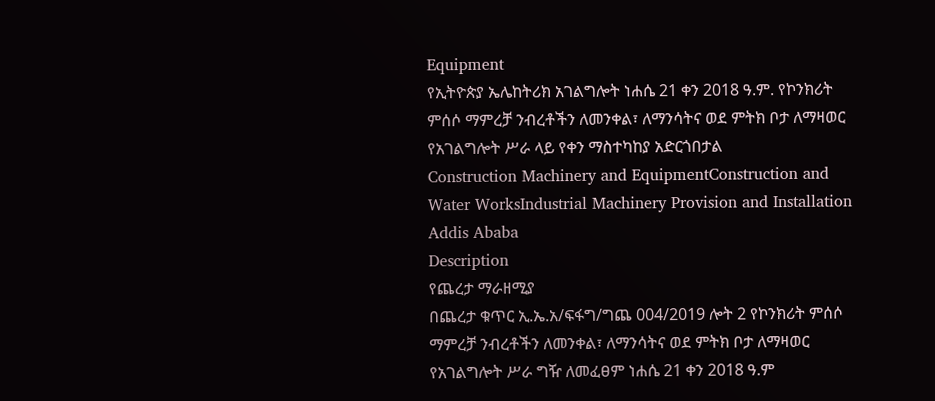Equipment
የኢትዮጵያ ኤሌከትሪክ አገልግሎት ነሐሴ 21 ቀን 2018 ዓ.ም. የኮንክሪት ምሰሶ ማምረቻ ንብረቶችን ለመንቀል፣ ለማንሳትና ወደ ምትክ ቦታ ለማዛወር የአገልግሎት ሥራ ላይ የቀን ማስተካከያ አድርጎበታል
Construction Machinery and EquipmentConstruction and Water WorksIndustrial Machinery Provision and Installation
Addis Ababa
Description
የጨረታ ማራዘሚያ
በጨረታ ቁጥር ኢ.ኤ.አ/ፍፋግ/ግጨ 004/2019 ሎት 2 የኮንክሪት ምሰሶ ማምረቻ ንብረቶችን ለመንቀል፣ ለማንሳትና ወደ ምትክ ቦታ ለማዛወር የአገልግሎት ሥራ ግዥ ለመፈፀም ነሐሴ 21 ቀን 2018 ዓ.ም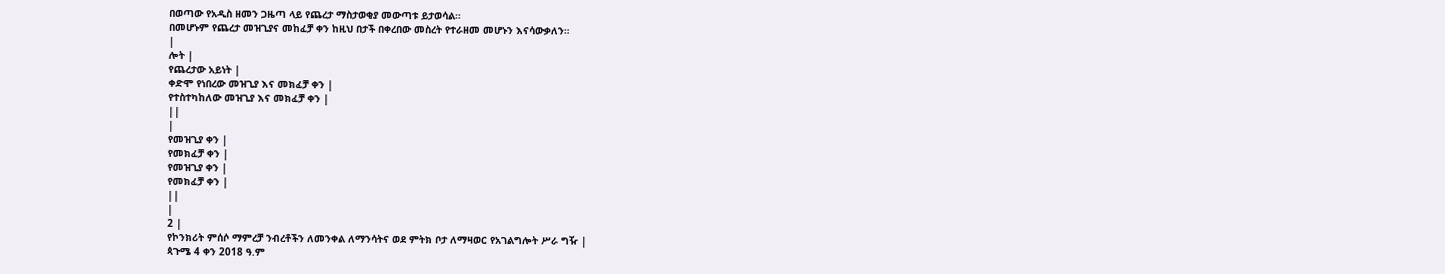በወጣው የአዲስ ዘመን ጋዜጣ ላይ የጨረታ ማስታወቂያ መውጣቱ ይታወሳል።
በመሆኑም የጨረታ መዝጊያና መከፈቻ ቀን ከዚህ በታች በቀረበው መስረት የተራዘመ መሆኑን እናሳውቃለን።
|
ሎት |
የጨረታው አይነት |
ቀድሞ የነበረው መዝጊያ እና መክፈቻ ቀን |
የተስተካከለው መዝጊያ እና መክፈቻ ቀን |
||
|
የመዝጊያ ቀን |
የመክፈቻ ቀን |
የመዝጊያ ቀን |
የመክፈቻ ቀን |
||
|
2 |
የኮንክሪት ምሰሶ ማምረቻ ንብረቶችን ለመንቀል ለማንሳትና ወደ ምትክ ቦታ ለማዛወር የአገልግሎት ሥራ ግዥ |
ጳጉሜ 4 ቀን 2018 ዓ.ም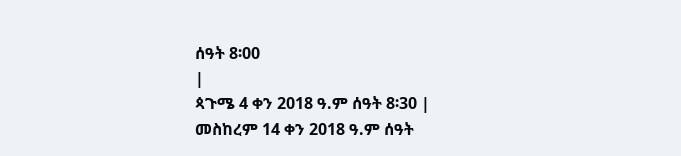ሰዓት 8፡00
|
ጳጉሜ 4 ቀን 2018 ዓ.ም ሰዓት 8፡30 |
መስከረም 14 ቀን 2018 ዓ.ም ሰዓት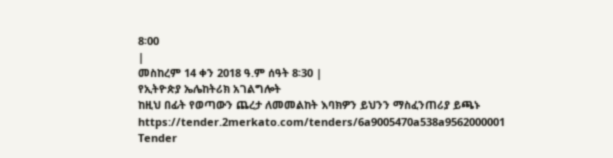8፡00
|
መስከረም 14 ቀን 2018 ዓ.ም ሰዓት 8፡30 |
የኢትዮጵያ ኤሌከትሪክ አገልግሎት
ከዚህ በፊት የወጣውን ጨረታ ለመመልከት እባክዎን ይህንን ማስፈንጠሪያ ይጫኑ
https://tender.2merkato.com/tenders/6a9005470a538a9562000001
Tender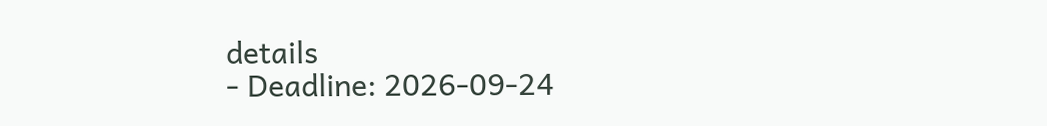details
- Deadline: 2026-09-24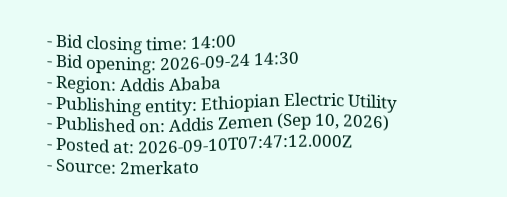- Bid closing time: 14:00
- Bid opening: 2026-09-24 14:30
- Region: Addis Ababa
- Publishing entity: Ethiopian Electric Utility
- Published on: Addis Zemen (Sep 10, 2026)
- Posted at: 2026-09-10T07:47:12.000Z
- Source: 2merkato